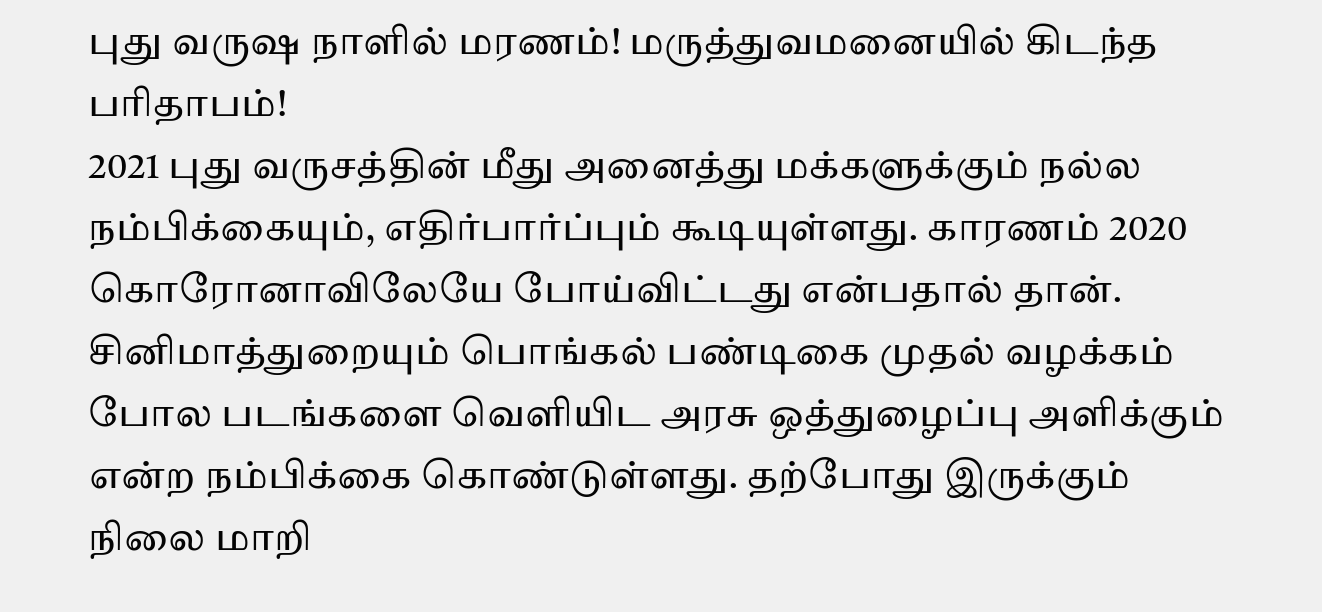புது வருஷ நாளில் மரணம்! மருத்துவமனையில் கிடந்த பரிதாபம்!
2021 புது வருசத்தின் மீது அனைத்து மக்களுக்கும் நல்ல நம்பிக்கையும், எதிர்பார்ப்பும் கூடியுள்ளது. காரணம் 2020 கொரோனாவிலேயே போய்விட்டது என்பதால் தான்.
சினிமாத்துறையும் பொங்கல் பண்டிகை முதல் வழக்கம் போல படங்களை வெளியிட அரசு ஒத்துழைப்பு அளிக்கும் என்ற நம்பிக்கை கொண்டுள்ளது. தற்போது இருக்கும் நிலை மாறி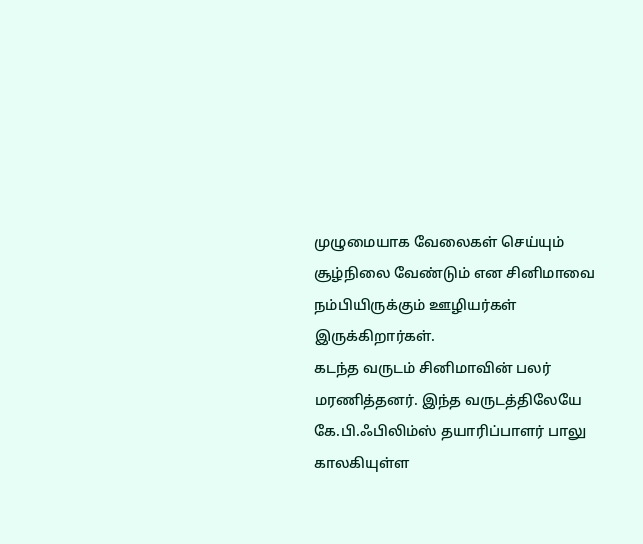முழுமையாக வேலைகள் செய்யும் சூழ்நிலை வேண்டும் என சினிமாவை நம்பியிருக்கும் ஊழியர்கள் இருக்கிறார்கள்.
கடந்த வருடம் சினிமாவின் பலர் மரணித்தனர். இந்த வருடத்திலேயே கே.பி.ஃபிலிம்ஸ் தயாரிப்பாளர் பாலு காலகியுள்ள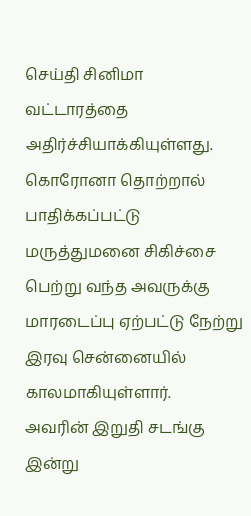செய்தி சினிமா வட்டாரத்தை அதிர்ச்சியாக்கியுள்ளது.
கொரோனா தொற்றால் பாதிக்கப்பட்டு மருத்துமனை சிகிச்சை பெற்று வந்த அவருக்கு மாரடைப்பு ஏற்பட்டு நேற்று இரவு சென்னையில் காலமாகியுள்ளார்.
அவரின் இறுதி சடங்கு இன்று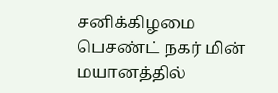சனிக்கிழமை பெசண்ட் நகர் மின் மயானத்தில்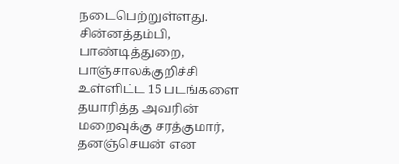நடைபெற்றுள்ளது.
சின்னத்தம்பி, பாண்டித்துறை, பாஞ்சாலக்குறிச்சி உள்ளிட்ட 15 படங்களை தயாரித்த அவரின் மறைவுக்கு சரத்குமார், தனஞ்செயன் என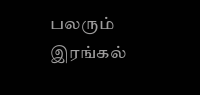பலரும் இரங்கல்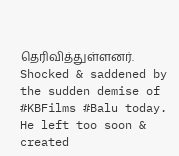தெரிவித்துள்ளனர்.
Shocked & saddened by the sudden demise of #KBFilms #Balu today. He left too soon & created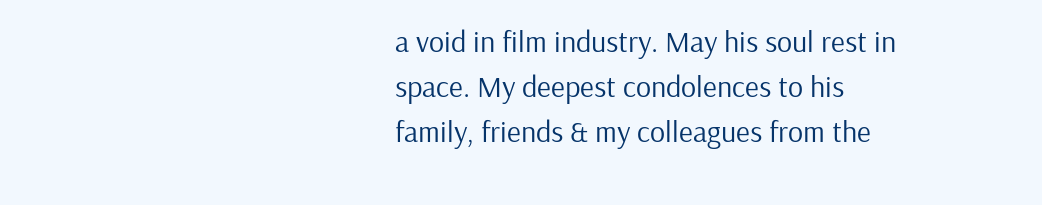a void in film industry. May his soul rest in space. My deepest condolences to his family, friends & my colleagues from the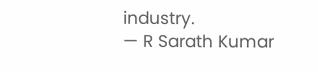industry.
— R Sarath Kumar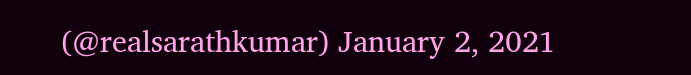(@realsarathkumar) January 2, 2021